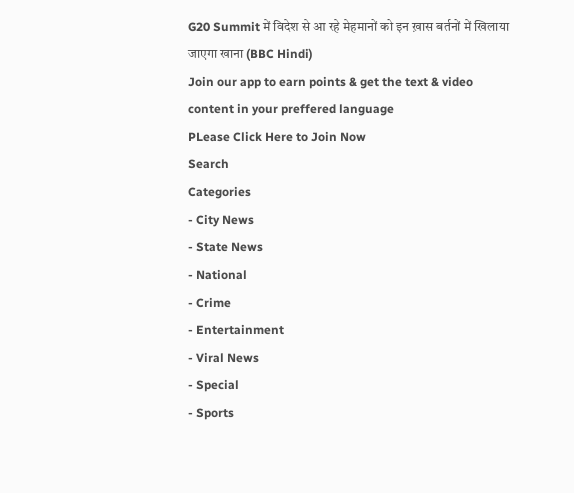G20 Summit में विदेश से आ रहे मेहमानों को इन ख़ास बर्तनों में खिलाया जाएगा खाना (BBC Hindi)
Join our app to earn points & get the text & video content in your preffered language
PLease Click Here to Join Now
Search
Categories
- City News
- State News
- National
- Crime
- Entertainment
- Viral News
- Special
- Sports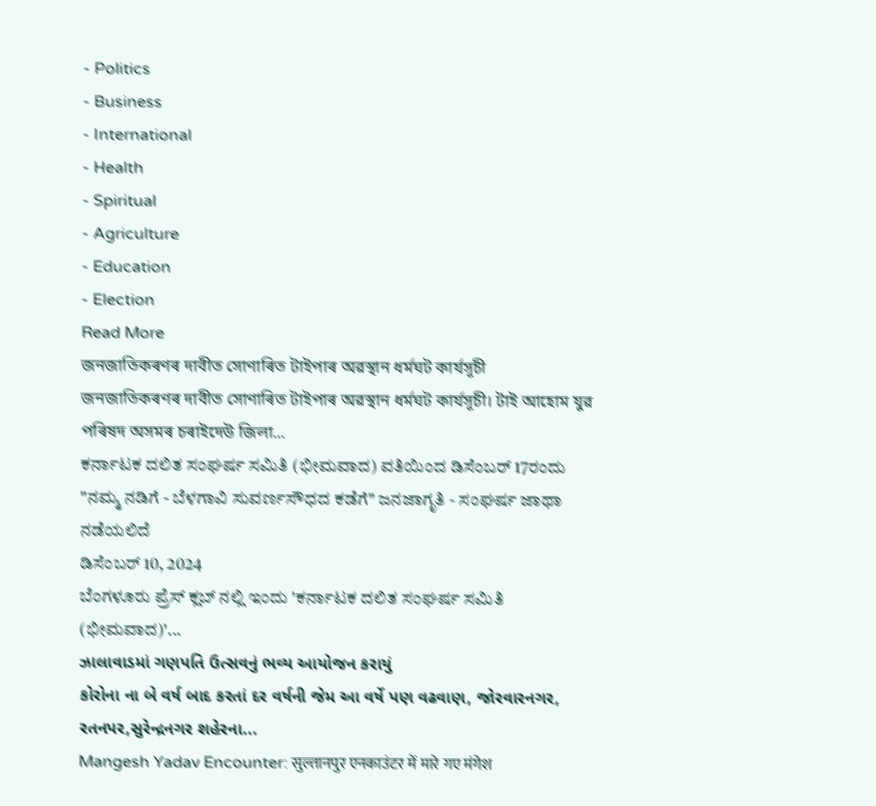- Politics
- Business
- International
- Health
- Spiritual
- Agriculture
- Education
- Election
Read More
জনজাতিকৰণৰ দাবীত সোণাৰিত টাইপাৰ অৱস্থান ধৰ্মঘট কাৰ্যসূচী
জনজাতিকৰণৰ দাবীত সোণাৰিত টাইপাৰ অৱস্থান ধৰ্মঘট কাৰ্যসূচী। টাই আহোম যুৱ পৰিষদ অসমৰ চৰাইদেউ জিলা...
ಕರ್ನಾಟಕ ದಲಿತ ಸಂಘರ್ಷ ಸಮಿತಿ (ಭೀಮವಾದ) ವತಿಯಿಂದ ಡಿಸೆಂಬರ್ 17ರಂದು "ನಮ್ಮ ನಡಿಗೆ - ಬೆಳಗಾವಿ ಸುವರ್ಣಸೌಧದ ಕಡೆಗೆ" ಜನಜಾಗೃತಿ - ಸಂಘರ್ಷ ಜಾಥಾ ನಡೆಯಲಿದೆ
ಡಿಸೆಂಬರ್ 10, 2024
ಬೆಂಗಳೂರು ಪ್ರೆಸ್ ಕ್ಲಬ್ ನಲ್ಲಿ ಇಂದು 'ಕರ್ನಾಟಕ ದಲಿತ ಸಂಘರ್ಷ ಸಮಿತಿ (ಭೀಮವಾದ)'...
ઝાલાવાડમાં ગણપતિ ઉત્સવનું ભવ્ય આયોજન કરાયું
કોરોના ના બે વર્ષ બાદ કરતાં દર વર્ષની જેમ આ વર્ષે પણ વઢવાણ, જોરવારનગર, રતનપર,સુરેન્દ્રનગર શહેરના...
Mangesh Yadav Encounter: सुल्तानपुर एनकाउंटर में मारे गए मंगेश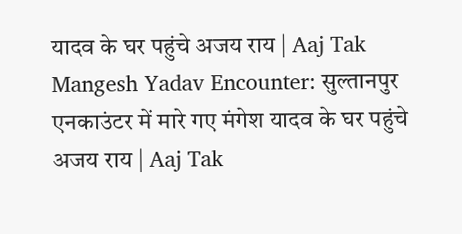यादव के घर पहुंचे अजय राय | Aaj Tak
Mangesh Yadav Encounter: सुल्तानपुर एनकाउंटर में मारे गए मंगेश यादव के घर पहुंचे अजय राय | Aaj Tak